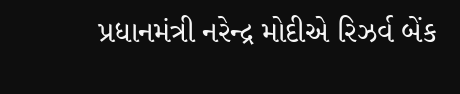પ્રધાનમંત્રી નરેન્દ્ર મોદીએ રિઝર્વ બેંક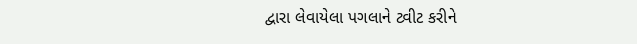દ્વારા લેવાયેલા પગલાને ટ્વીટ કરીને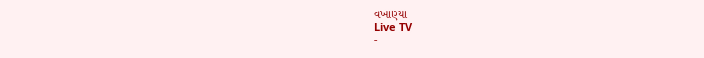વખાણ્યા
Live TV
-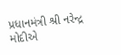પ્રધાનમંત્રી શ્રી નરેન્દ્ર મોદીએ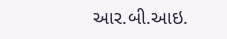આર.બી.આઇ.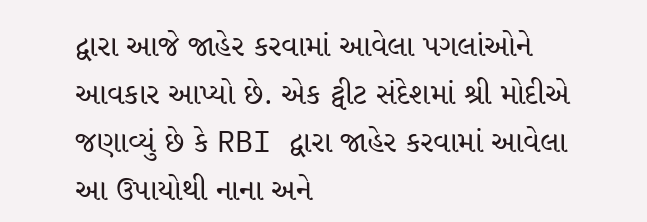દ્વારા આજે જાહેર કરવામાં આવેલા પગલાંઓને આવકાર આપ્યો છે. એક ટ્વીટ સંદેશમાં શ્રી મોદીએ જણાવ્યું છે કે RBI દ્વારા જાહેર કરવામાં આવેલા આ ઉપાયોથી નાના અને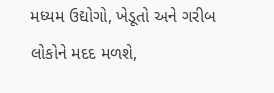મધ્યમ ઉદ્યોગો, ખેડૂતો અને ગરીબ લોકોને મદદ મળશે,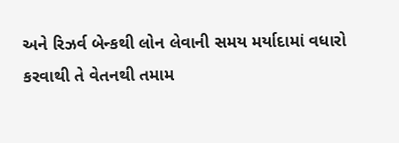અને રિઝર્વ બેન્કથી લોન લેવાની સમય મર્યાદામાં વધારો કરવાથી તે વેતનથી તમામ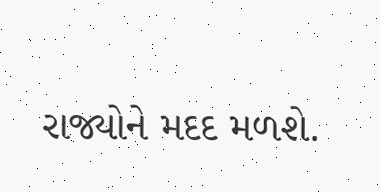રાજ્યોને મદદ મળશે.